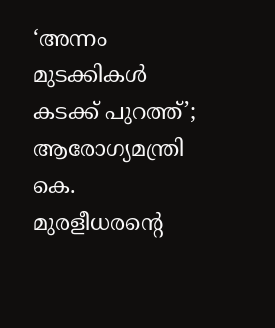‘അന്നം മുടക്കികൾ കടക്ക് പുറത്ത്’; ആരോഗ്യമന്ത്രി കെ. മുരളീധരന്റെ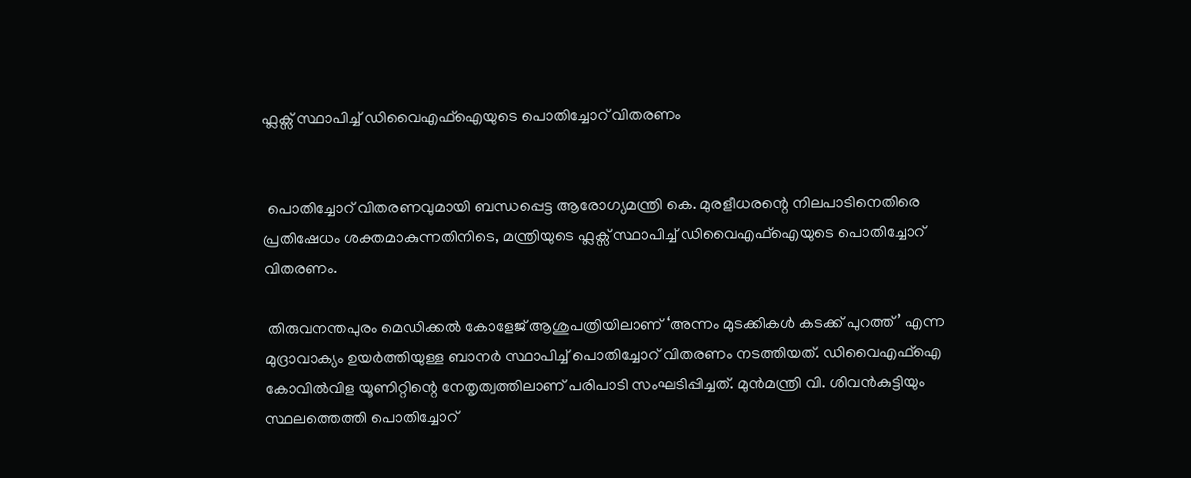ഫ്ലക്സ് സ്ഥാപിച്ച് ഡിവൈഎഫ്‌ഐയുടെ പൊതിച്ചോറ് വിതരണം


 പൊതിച്ചോറ് വിതരണവുമായി ബന്ധപ്പെട്ട ആരോഗ്യമന്ത്രി കെ. മുരളീധരന്റെ നിലപാടിനെതിരെ പ്രതിഷേധം ശക്തമാകുന്നതിനിടെ, മന്ത്രിയുടെ ഫ്ലക്സ് സ്ഥാപിച്ച് ഡിവൈഎഫ്‌ഐയുടെ പൊതിച്ചോറ് വിതരണം.

 തിരുവനന്തപുരം മെഡിക്കൽ കോളേജ് ആശുപത്രിയിലാണ് ‘അന്നം മുടക്കികൾ കടക്ക് പുറത്ത്’ എന്ന മുദ്രാവാക്യം ഉയർത്തിയുള്ള ബാനർ സ്ഥാപിച്ച് പൊതിച്ചോറ് വിതരണം നടത്തിയത്. ഡിവൈഎഫ്‌ഐ കോവിൽവിള യൂണിറ്റിന്റെ നേതൃത്വത്തിലാണ് പരിപാടി സംഘടിപ്പിച്ചത്. മുൻമന്ത്രി വി. ശിവൻകുട്ടിയും സ്ഥലത്തെത്തി പൊതിച്ചോറ്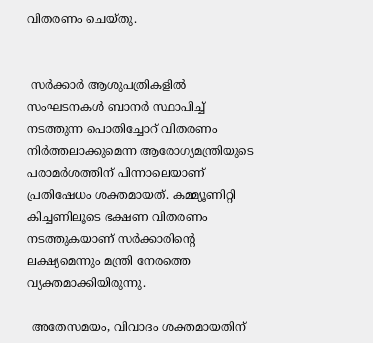വിതരണം ചെയ്തു.


 സർക്കാർ ആശുപത്രികളിൽ സംഘടനകൾ ബാനർ സ്ഥാപിച്ച് നടത്തുന്ന പൊതിച്ചോറ് വിതരണം നിർത്തലാക്കുമെന്ന ആരോഗ്യമന്ത്രിയുടെ പരാമർശത്തിന് പിന്നാലെയാണ് പ്രതിഷേധം ശക്തമായത്. കമ്മ്യൂണിറ്റി കിച്ചണിലൂടെ ഭക്ഷണ വിതരണം നടത്തുകയാണ് സർക്കാരിന്റെ ലക്ഷ്യമെന്നും മന്ത്രി നേരത്തെ വ്യക്തമാക്കിയിരുന്നു.

 അതേസമയം, വിവാദം ശക്തമായതിന്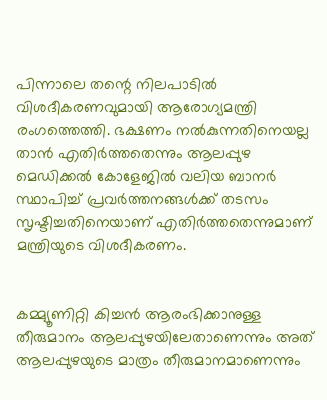പിന്നാലെ തന്റെ നിലപാടിൽ വിശദീകരണവുമായി ആരോഗ്യമന്ത്രി രംഗത്തെത്തി. ഭക്ഷണം നൽകുന്നതിനെയല്ല താൻ എതിർത്തതെന്നും ആലപ്പുഴ മെഡിക്കൽ കോളേജിൽ വലിയ ബാനർ സ്ഥാപിച്ച് പ്രവർത്തനങ്ങൾക്ക് തടസം സൃഷ്ടിച്ചതിനെയാണ് എതിർത്തതെന്നുമാണ് മന്ത്രിയുടെ വിശദീകരണം.


കമ്മ്യൂണിറ്റി കിച്ചൻ ആരംഭിക്കാനുള്ള തീരുമാനം ആലപ്പുഴയിലേതാണെന്നും അത് ആലപ്പുഴയുടെ മാത്രം തീരുമാനമാണെന്നും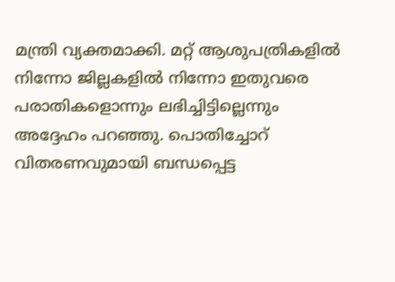മന്ത്രി വ്യക്തമാക്കി. മറ്റ് ആശുപത്രികളിൽ നിന്നോ ജില്ലകളിൽ നിന്നോ ഇതുവരെ പരാതികളൊന്നും ലഭിച്ചിട്ടില്ലെന്നും അദ്ദേഹം പറഞ്ഞു. പൊതിച്ചോറ് വിതരണവുമായി ബന്ധപ്പെട്ട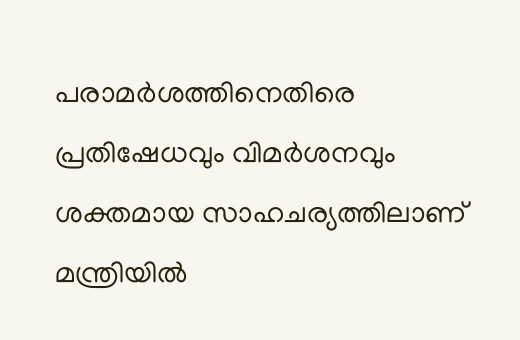പരാമർശത്തിനെതിരെ പ്രതിഷേധവും വിമർശനവും ശക്തമായ സാഹചര്യത്തിലാണ് മന്ത്രിയിൽ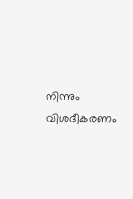നിന്നും വിശദീകരണം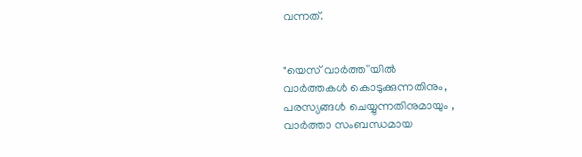വന്നത്.


"യെസ് വാർത്ത''യിൽ
വാർത്തകൾ കൊടുക്കുന്നതിനും,
പരസ്യങ്ങൾ ചെയ്യുന്നതിനുമായും ,
വാർത്താ സംബന്ധമായ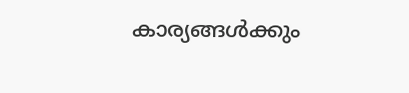കാര്യങ്ങൾക്കും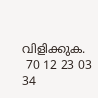വിളിക്കുക.
 70 12 23 03 34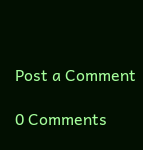Post a Comment

0 Comments